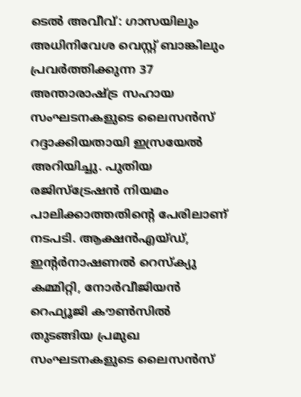ടെൽ അവീവ്: ഗാസയിലും അധിനിവേശ വെസ്റ്റ് ബാങ്കിലും പ്രവർത്തിക്കുന്ന 37 അന്താരാഷ്ട്ര സഹായ സംഘടനകളുടെ ലൈസൻസ് റദ്ദാക്കിയതായി ഇസ്രയേൽ അറിയിച്ചു. പുതിയ രജിസ്ട്രേഷൻ നിയമം പാലിക്കാത്തതിന്റെ പേരിലാണ് നടപടി. ആക്ഷൻഎയ്ഡ്, ഇന്റർനാഷണൽ റെസ്ക്യു കമ്മിറ്റി, നോർവീജിയൻ റെഫ്യൂജി കൗൺസിൽ തുടങ്ങിയ പ്രമുഖ സംഘടനകളുടെ ലൈസൻസ്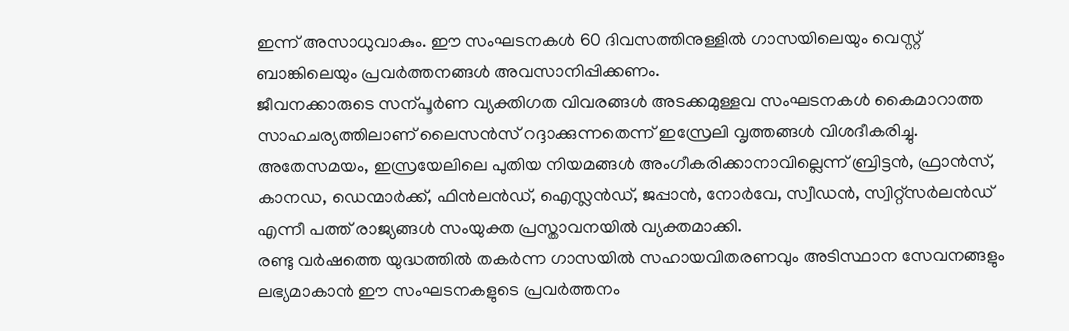ഇന്ന് അസാധുവാകും. ഈ സംഘടനകൾ 60 ദിവസത്തിനുള്ളിൽ ഗാസയിലെയും വെസ്റ്റ് ബാങ്കിലെയും പ്രവർത്തനങ്ങൾ അവസാനിപ്പിക്കണം.
ജീവനക്കാരുടെ സന്പൂർണ വ്യക്തിഗത വിവരങ്ങൾ അടക്കമുള്ളവ സംഘടനകൾ കൈമാറാത്ത സാഹചര്യത്തിലാണ് ലൈസൻസ് റദ്ദാക്കുന്നതെന്ന് ഇസ്രേലി വൃത്തങ്ങൾ വിശദീകരിച്ചു. അതേസമയം, ഇസ്രയേലിലെ പുതിയ നിയമങ്ങൾ അംഗീകരിക്കാനാവില്ലെന്ന് ബ്രിട്ടൻ, ഫ്രാൻസ്, കാനഡ, ഡെന്മാർക്ക്, ഫിൻലൻഡ്, ഐസ്ലൻഡ്, ജപ്പാൻ, നോർവേ, സ്വീഡൻ, സ്വിറ്റ്സർലൻഡ് എന്നീ പത്ത് രാജ്യങ്ങൾ സംയുക്ത പ്രസ്താവനയിൽ വ്യക്തമാക്കി.
രണ്ടു വർഷത്തെ യുദ്ധത്തിൽ തകർന്ന ഗാസയിൽ സഹായവിതരണവും അടിസ്ഥാന സേവനങ്ങളും ലഭ്യമാകാൻ ഈ സംഘടനകളുടെ പ്രവർത്തനം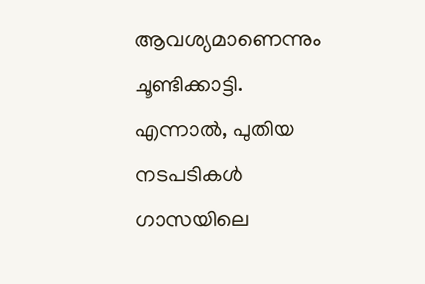ആവശ്യമാണെന്നും ചൂണ്ടിക്കാട്ടി. എന്നാൽ, പുതിയ നടപടികൾ ഗാസയിലെ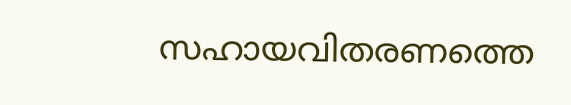സഹായവിതരണത്തെ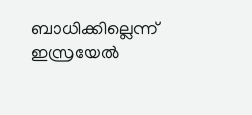ബാധിക്കില്ലെന്ന് ഇസ്രയേൽ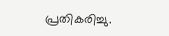പ്രതികരിച്ചു.